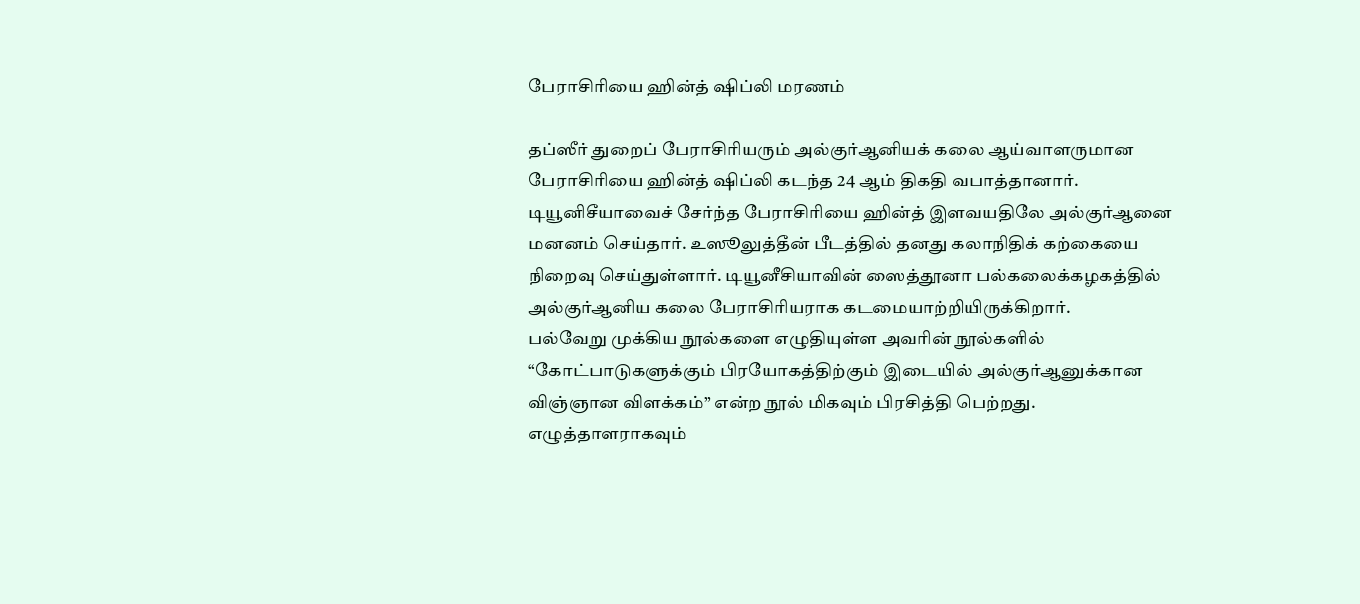பேராசிரியை ஹின்த் ஷிப்லி மரணம்

தப்ஸீர் துறைப் பேராசிரியரும் அல்குர்ஆனியக் கலை ஆய்வாளருமான பேராசிரியை ஹின்த் ஷிப்லி கடந்த 24 ஆம் திகதி வபாத்தானார்.
டியூனிசீயாவைச் சேர்ந்த பேராசிரியை ஹின்த் இளவயதிலே அல்குர்ஆனை மனனம் செய்தார். உஸூலுத்தீன் பீடத்தில் தனது கலாநிதிக் கற்கையை நிறைவு செய்துள்ளார். டியூனீசியாவின் ஸைத்தூனா பல்கலைக்கழகத்தில் அல்குர்ஆனிய கலை பேராசிரியராக கடமையாற்றியிருக்கிறார்.
பல்வேறு முக்கிய நூல்களை எழுதியுள்ள அவரின் நூல்களில் “கோட்பாடுகளுக்கும் பிரயோகத்திற்கும் இடையில் அல்குர்ஆனுக்கான விஞ்ஞான விளக்கம்” என்ற நூல் மிகவும் பிரசித்தி பெற்றது.
எழுத்தாளராகவும்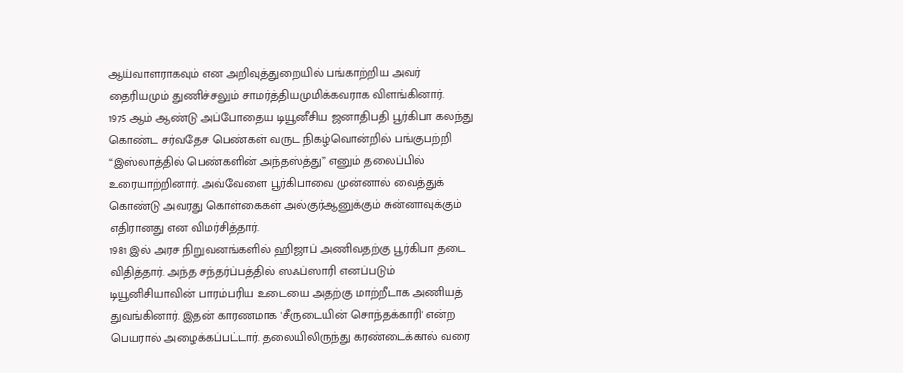ஆய்வாளராகவும் என அறிவுத்துறையில் பங்காற்றிய அவர் தைரியமும் துணிச்சலும் சாமர்த்தியமுமிக்கவராக விளங்கினார்.
1975 ஆம் ஆண்டு அப்போதைய டியூனீசிய ஜனாதிபதி பூர்கிபா கலந்து கொண்ட சர்வதேச பெண்கள் வருட நிகழ்வொன்றில் பங்குபற்றி “இஸ்லாத்தில் பெண்களின் அந்தஸ்த்து” எனும் தலைப்பில் உரையாற்றினார். அவ்வேளை பூர்கிபாவை முன்னால் வைத்துக் கொண்டு அவரது கொள்கைகள் அல்குர்ஆனுக்கும் சுன்னாவுக்கும் எதிரானது என விமர்சித்தார்.
1981 இல் அரச நிறுவனங்களில் ஹிஜாப் அணிவதற்கு பூர்கிபா தடை விதித்தார். அந்த சந்தர்ப்பத்தில் ஸஃப்ஸாரி எனப்படும் டியூனிசியாவின் பாரம்பரிய உடையை அதற்கு மாற்றீடாக அணியத் துவங்கினார். இதன் காரணமாக 'சீருடையின் சொந்தக்காரி' என்ற பெயரால் அழைக்கப்பட்டார். தலையிலிருந்து கரண்டைக்கால் வரை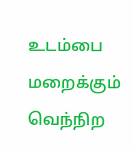உடம்பை மறைக்கும் வெந்நிற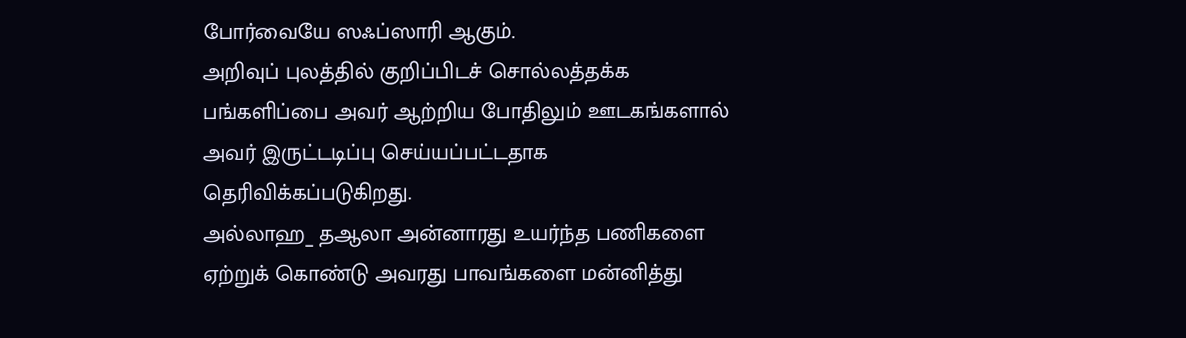போர்வையே ஸஃப்ஸாரி ஆகும்.
அறிவுப் புலத்தில் குறிப்பிடச் சொல்லத்தக்க பங்களிப்பை அவர் ஆற்றிய போதிலும் ஊடகங்களால் அவர் இருட்டடிப்பு செய்யப்பட்டதாக தெரிவிக்கப்படுகிறது.
அல்லாஹ_ தஆலா அன்னாரது உயர்ந்த பணிகளை ஏற்றுக் கொண்டு அவரது பாவங்களை மன்னித்து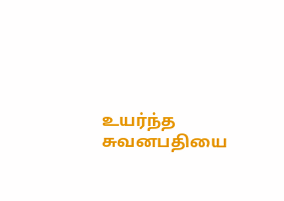உயர்ந்த சுவனபதியை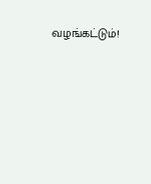வழங்கட்டும்!